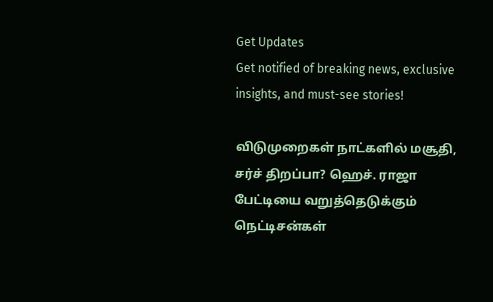Get Updates
Get notified of breaking news, exclusive insights, and must-see stories!

விடுமுறைகள் நாட்களில் மசூதி, சர்ச் திறப்பா? ஹெச். ராஜா பேட்டியை வறுத்தெடுக்கும் நெட்டிசன்கள்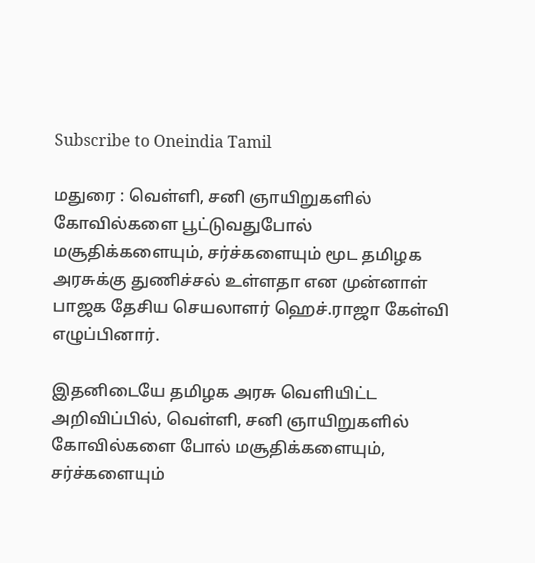Subscribe to Oneindia Tamil

மதுரை : வெள்ளி, சனி ஞாயிறுகளில் கோவில்களை பூட்டுவதுபோல் மசூதிக்களையும், சர்ச்களையும் மூட தமிழக அரசுக்கு துணிச்சல் உள்ளதா என முன்னாள் பாஜக தேசிய செயலாளர் ஹெச்.ராஜா கேள்வி எழுப்பினார்.

இதனிடையே தமிழக அரசு வெளியிட்ட அறிவிப்பில், வெள்ளி, சனி ஞாயிறுகளில் கோவில்களை போல் மசூதிக்களையும், சர்ச்களையும்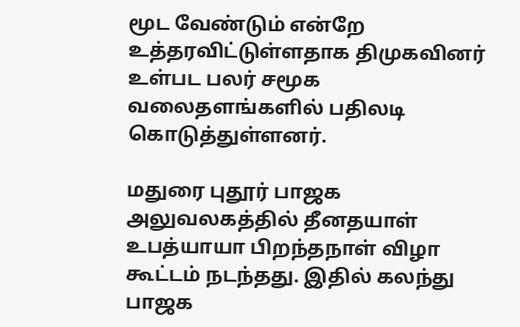மூட வேண்டும் என்றே உத்தரவிட்டுள்ளதாக திமுகவினர் உள்பட பலர் சமூக வலைதளங்களில் பதிலடி கொடுத்துள்ளனர்.

மதுரை புதூர் பாஜக அலுவலகத்தில் தீனதயாள் உபத்யாயா பிறந்தநாள் விழா கூட்டம் நடந்தது. இதில் கலந்து பாஜக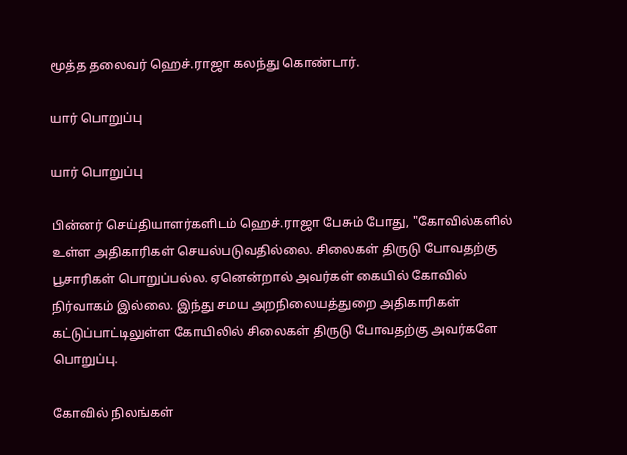மூத்த தலைவர் ஹெச்.ராஜா கலந்து கொண்டார்.

யார் பொறுப்பு

யார் பொறுப்பு

பின்னர் செய்தியாளர்களிடம் ஹெச்.ராஜா பேசும் போது, "கோவில்களில் உள்ள அதிகாரிகள் செயல்படுவதில்லை. சிலைகள் திருடு போவதற்கு பூசாரிகள் பொறுப்பல்ல. ஏனென்றால் அவர்கள் கையில் கோவில் நிர்வாகம் இல்லை. இந்து சமய அறநிலையத்துறை அதிகாரிகள் கட்டுப்பாட்டிலுள்ள கோயிலில் சிலைகள் திருடு போவதற்கு அவர்களே பொறுப்பு.

கோவில் நிலங்கள்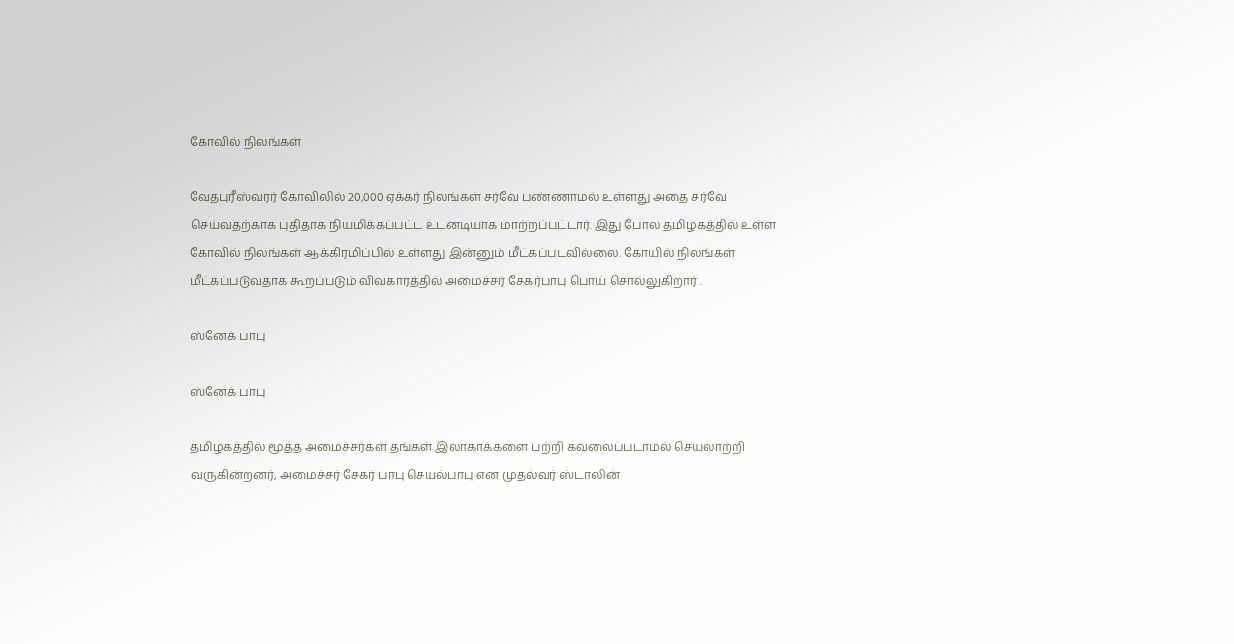கோவில் நிலங்கள்

வேதபுரீஸ்வரர் கோவிலில் 20,000 ஏக்கர் நிலங்கள் சர்வே பண்ணாமல் உள்ளது அதை சர்வே செய்வதற்காக புதிதாக நியமிக்கப்பட்ட உடனடியாக மாற்றப்பட்டார். இது போல தமிழகத்தில் உள்ள கோவில் நிலங்கள் ஆக்கிரமிப்பில் உள்ளது இன்னும் மீட்கப்படவில்லை. கோயில் நிலங்கள் மீட்கப்படுவதாக கூறப்படும் விவகாரத்தில் அமைச்சர் சேகர்பாபு பொய் சொல்லுகிறார் .

ஸ்னேக் பாபு

ஸ்னேக் பாபு

தமிழகத்தில் மூத்த அமைச்சர்கள் தங்கள் இலாகாக்களை பற்றி கவலைப்படாமல் செயலாற்றி வருகின்றனர், அமைச்சர் சேகர் பாபு செயல்பாபு என முதல்வர் ஸ்டாலின்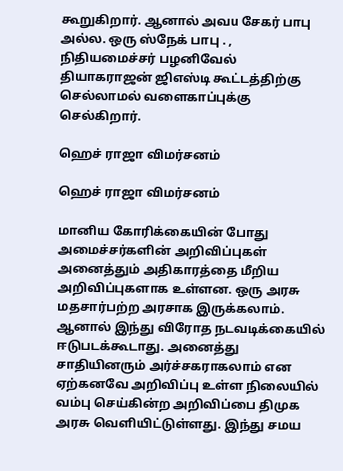கூறுகிறார். ஆனால் அவu சேகர் பாபு அல்ல. ஒரு ஸ்நேக் பாபு . , நிதியமைச்சர் பழனிவேல் தியாகராஜன் ஜிஎஸ்டி கூட்டத்திற்கு செல்லாமல் வளைகாப்புக்கு செல்கிறார்.

ஹெச் ராஜா விமர்சனம்

ஹெச் ராஜா விமர்சனம்

மானிய கோரிக்கையின் போது அமைச்சர்களின் அறிவிப்புகள் அனைத்தும் அதிகாரத்தை மீறிய அறிவிப்புகளாக உள்ளன. ஒரு அரசு மதசார்பற்ற அரசாக இருக்கலாம். ஆனால் இந்து விரோத நடவடிக்கையில் ஈடுபடக்கூடாது. அனைத்து சாதியினரும் அர்ச்சகராகலாம் என ஏற்கனவே அறிவிப்பு உள்ள நிலையில் வம்பு செய்கின்ற அறிவிப்பை திமுக அரசு வெளியிட்டுள்ளது. இந்து சமய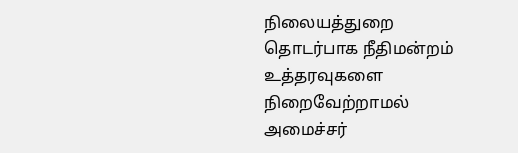நிலையத்துறை தொடர்பாக நீதிமன்றம் உத்தரவுகளை நிறைவேற்றாமல் அமைச்சர்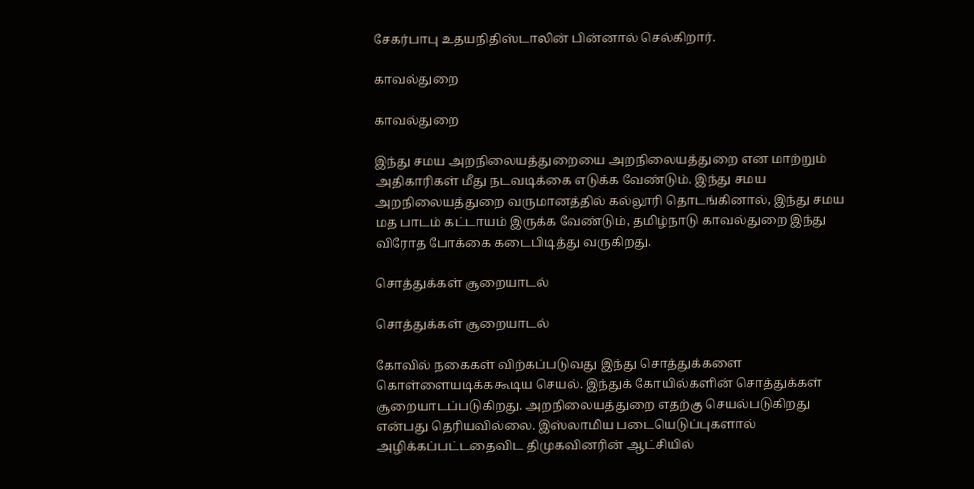சேகர்பாபு உதயநிதிஸ்டாலின் பின்னால் செல்கிறார்.

காவல்துறை

காவல்துறை

இந்து சமய அறநிலையத்துறையை அறநிலையத்துறை என மாற்றும் அதிகாரிகள் மீது நடவடிக்கை எடுக்க வேண்டும். இந்து சமய அறநிலையத்துறை வருமானத்தில் கல்லூரி தொடங்கினால், இந்து சமய மத பாடம் கட்டாயம் இருக்க வேண்டும், தமிழ்நாடு காவல்துறை இந்து விரோத போக்கை கடைபிடித்து வருகிறது.

சொத்துக்கள் சூறையாடல்

சொத்துக்கள் சூறையாடல்

கோவில் நகைகள் விற்கப்படுவது இந்து சொத்துக்களை கொள்ளையடிக்ககூடிய செயல். இந்துக் கோயில்களின் சொத்துக்கள் சூறையாடப்படுகிறது. அறநிலையத்துறை எதற்கு செயல்படுகிறது என்பது தெரியவில்லை. இஸ்லாமிய படையெடுப்புகளால் அழிக்கப்பட்டதைவிட திமுகவினரின் ஆட்சியில்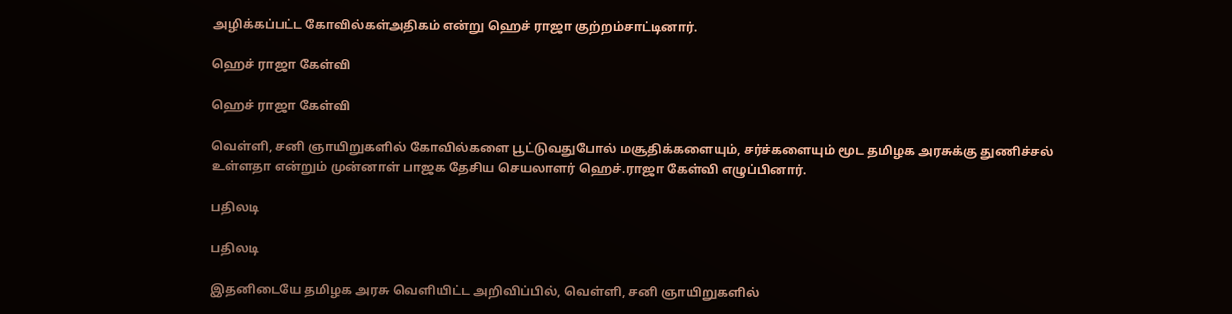அழிக்கப்பட்ட கோவில்கள்அதிகம் என்று ஹெச் ராஜா குற்றம்சாட்டினார்.

ஹெச் ராஜா கேள்வி

ஹெச் ராஜா கேள்வி

வெள்ளி, சனி ஞாயிறுகளில் கோவில்களை பூட்டுவதுபோல் மசூதிக்களையும், சர்ச்களையும் மூட தமிழக அரசுக்கு துணிச்சல் உள்ளதா என்றும் முன்னாள் பாஜக தேசிய செயலாளர் ஹெச்.ராஜா கேள்வி எழுப்பினார்.

பதிலடி

பதிலடி

இதனிடையே தமிழக அரசு வெளியிட்ட அறிவிப்பில், வெள்ளி, சனி ஞாயிறுகளில்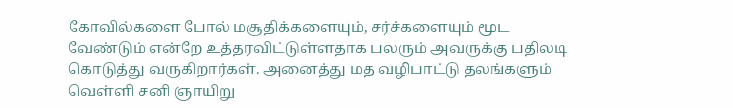கோவில்களை போல் மசூதிக்களையும், சர்ச்களையும் மூட வேண்டும் என்றே உத்தரவிட்டுள்ளதாக பலரும் அவருக்கு பதிலடி கொடுத்து வருகிறார்கள். அனைத்து மத வழிபாட்டு தலங்களும் வெள்ளி சனி ஞாயிறு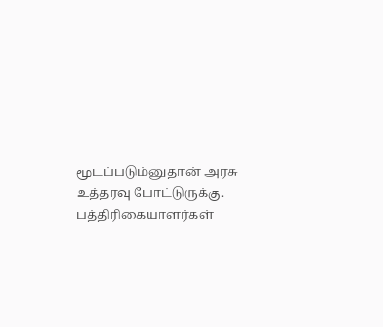மூடப்படும்னுதான் அரசு உத்தரவு போட்டுருக்கு. பத்திரிகையாளர்கள்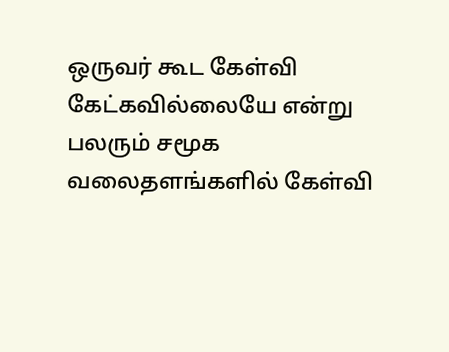ஒருவர் கூட கேள்வி கேட்கவில்லையே என்று பலரும் சமூக வலைதளங்களில் கேள்வி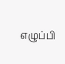எழுப்பி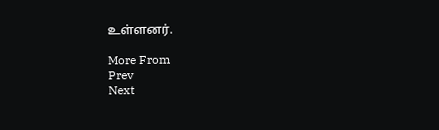உள்ளனர்.

More From
Prev
Next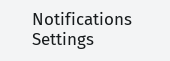Notifications
Settings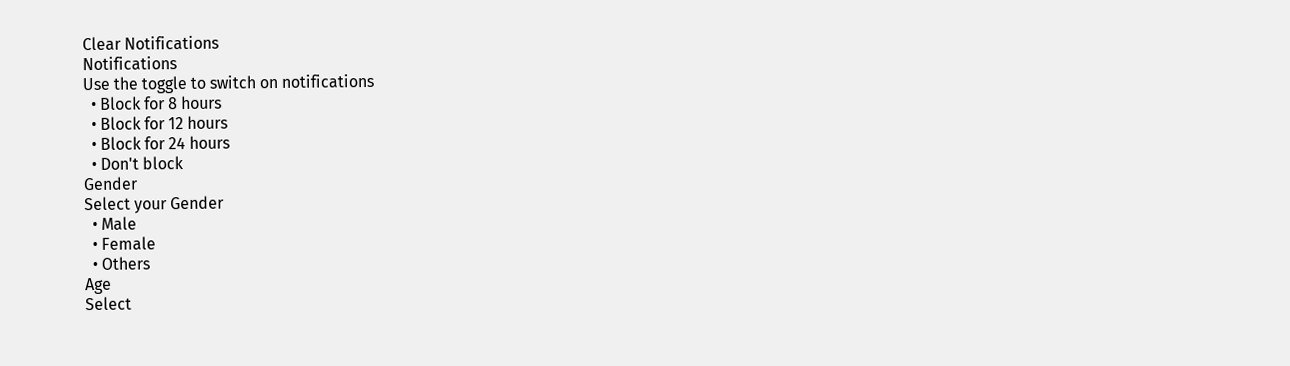Clear Notifications
Notifications
Use the toggle to switch on notifications
  • Block for 8 hours
  • Block for 12 hours
  • Block for 24 hours
  • Don't block
Gender
Select your Gender
  • Male
  • Female
  • Others
Age
Select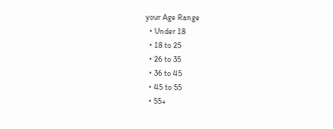your Age Range
  • Under 18
  • 18 to 25
  • 26 to 35
  • 36 to 45
  • 45 to 55
  • 55+